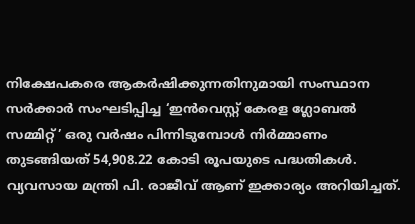നിക്ഷേപകരെ ആകർഷിക്കുന്നതിനുമായി സംസ്ഥാന സർക്കാർ സംഘടിപ്പിച്ച ‘ഇൻവെസ്റ്റ് കേരള ഗ്ലോബൽ സമ്മിറ്റ്’ ഒരു വർഷം പിന്നിടുമ്പോൾ നിർമ്മാണം തുടങ്ങിയത് 54,908.22 കോടി രൂപയുടെ പദ്ധതികൾ. വ്യവസായ മന്ത്രി പി. രാജീവ് ആണ് ഇക്കാര്യം അറിയിച്ചത്.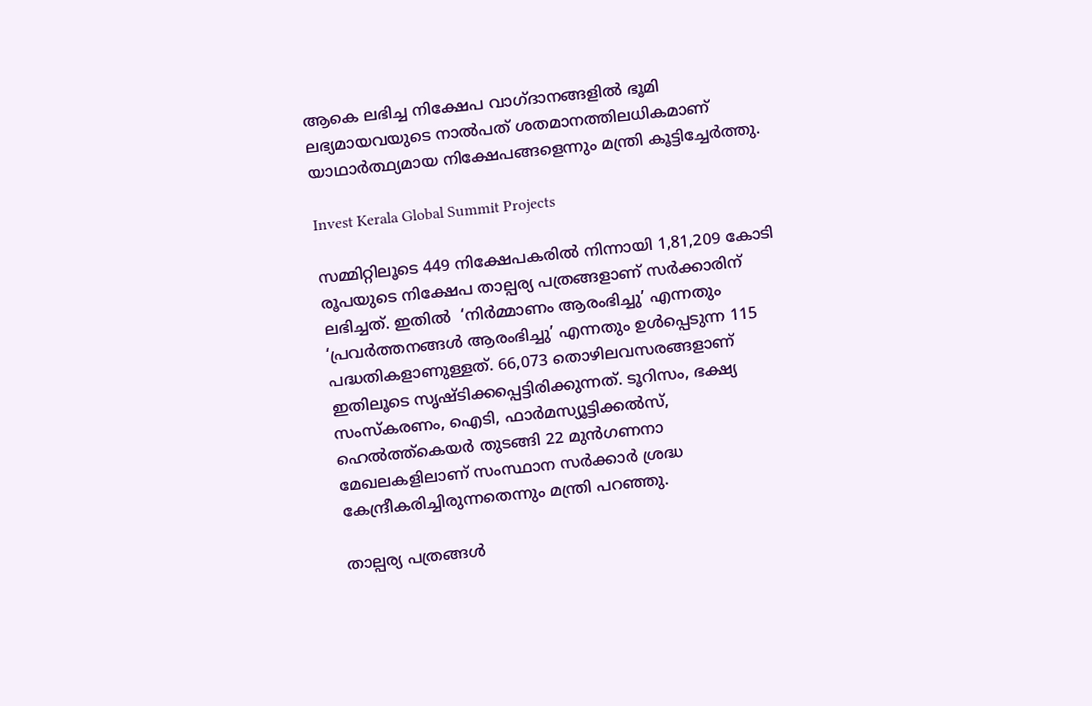ആകെ ലഭിച്ച നിക്ഷേപ വാഗ്ദാനങ്ങളിൽ ഭൂമി ലഭ്യമായവയുടെ നാൽപത് ശതമാനത്തിലധികമാണ് യാഥാർത്ഥ്യമായ നിക്ഷേപങ്ങളെന്നും മന്ത്രി കൂട്ടിച്ചേർത്തു.

Invest Kerala Global Summit Projects

സമ്മിറ്റിലൂടെ 449 നിക്ഷേപകരിൽ നിന്നായി 1,81,209 കോടി രൂപയുടെ നിക്ഷേപ താല്പര്യ പത്രങ്ങളാണ് സർക്കാരിന് ലഭിച്ചത്. ഇതിൽ  ‘നിർമ്മാണം ആരംഭിച്ചു’ എന്നതും ‘പ്രവർത്തനങ്ങൾ ആരംഭിച്ചു’ എന്നതും ഉൾപ്പെടുന്ന 115 പദ്ധതികളാണുള്ളത്. 66,073 തൊഴിലവസരങ്ങളാണ് ഇതിലൂടെ സൃഷ്ടിക്കപ്പെട്ടിരിക്കുന്നത്. ടൂറിസം, ഭക്ഷ്യ സംസ്കരണം, ഐടി, ഫാർമസ്യൂട്ടിക്കൽസ്, ഹെൽത്ത്കെയർ തുടങ്ങി 22 മുൻഗണനാ മേഖലകളിലാണ് സംസ്ഥാന സർക്കാർ ശ്രദ്ധ കേന്ദ്രീകരിച്ചിരുന്നതെന്നും മന്ത്രി പറഞ്ഞു.

താല്പര്യ പത്രങ്ങൾ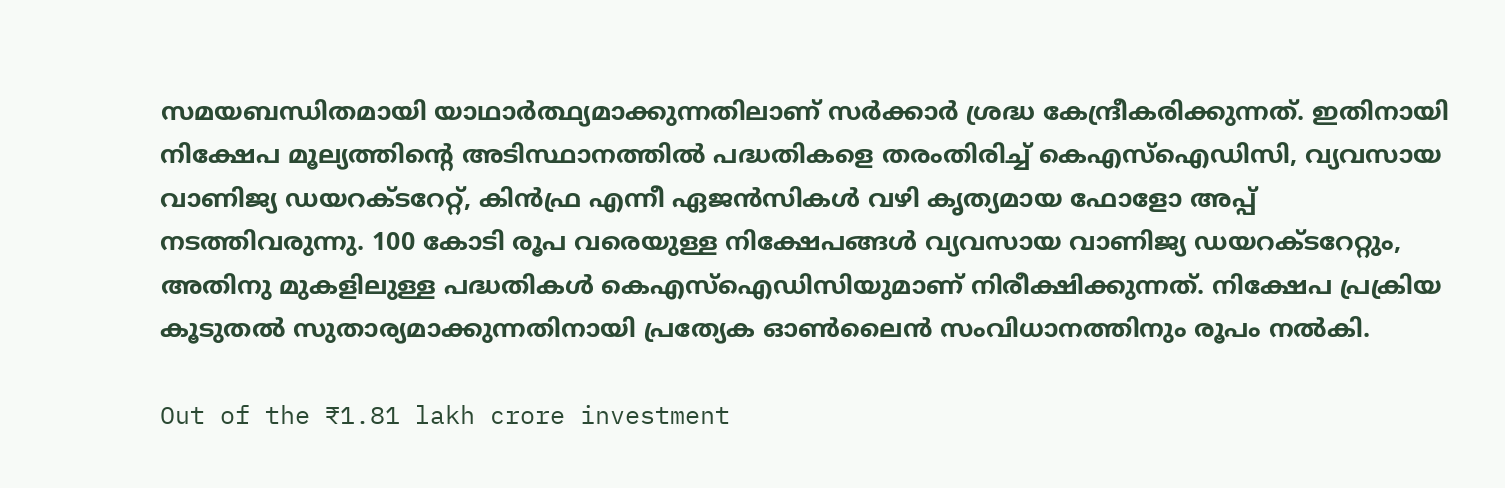സമയബന്ധിതമായി യാഥാർത്ഥ്യമാക്കുന്നതിലാണ് സർക്കാർ ശ്രദ്ധ കേന്ദ്രീകരിക്കുന്നത്. ഇതിനായി നിക്ഷേപ മൂല്യത്തിന്റെ അടിസ്ഥാനത്തിൽ പദ്ധതികളെ തരംതിരിച്ച് കെഎസ്ഐഡിസി, വ്യവസായ വാണിജ്യ ഡയറക്ടറേറ്റ്, കിൻഫ്ര എന്നീ ഏജൻസികൾ വഴി കൃത്യമായ ഫോളോ അപ്പ് നടത്തിവരുന്നു. 100 കോടി രൂപ വരെയുള്ള നിക്ഷേപങ്ങൾ വ്യവസായ വാണിജ്യ ഡയറക്ടറേറ്റും, അതിനു മുകളിലുള്ള പദ്ധതികൾ കെഎസ്ഐഡിസിയുമാണ് നിരീക്ഷിക്കുന്നത്. നിക്ഷേപ പ്രക്രിയ കൂടുതൽ സുതാര്യമാക്കുന്നതിനായി പ്രത്യേക ഓൺലൈൻ സംവിധാനത്തിനും രൂപം നൽകി.

Out of the ₹1.81 lakh crore investment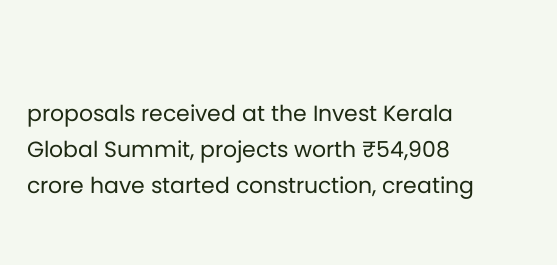proposals received at the Invest Kerala Global Summit, projects worth ₹54,908 crore have started construction, creating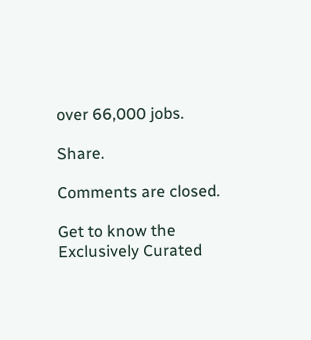over 66,000 jobs.

Share.

Comments are closed.

Get to know the
Exclusively Curated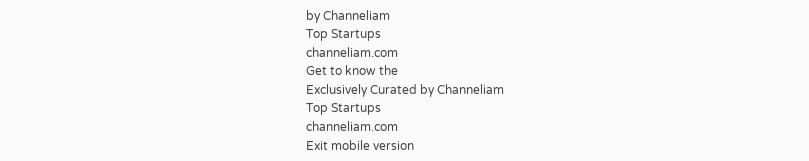by Channeliam
Top Startups
channeliam.com
Get to know the
Exclusively Curated by Channeliam
Top Startups
channeliam.com
Exit mobile version